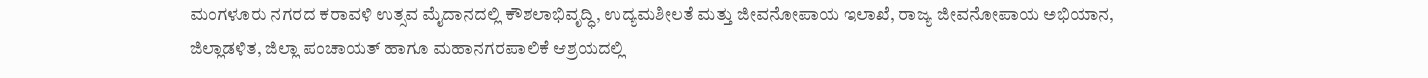ಮಂಗಳೂರು ನಗರದ ಕರಾವಳಿ ಉತ್ಸವ ಮೈದಾನದಲ್ಲಿ ಕೌಶಲಾಭಿವೃದ್ಧಿ, ಉದ್ಯಮಶೀಲತೆ ಮತ್ತು ಜೀವನೋಪಾಯ ಇಲಾಖೆ, ರಾಜ್ಯ ಜೀವನೋಪಾಯ ಅಭಿಯಾನ, ಜಿಲ್ಲಾಡಳಿತ, ಜಿಲ್ಲಾ ಪಂಚಾಯತ್ ಹಾಗೂ ಮಹಾನಗರಪಾಲಿಕೆ ಆಶ್ರಯದಲ್ಲಿ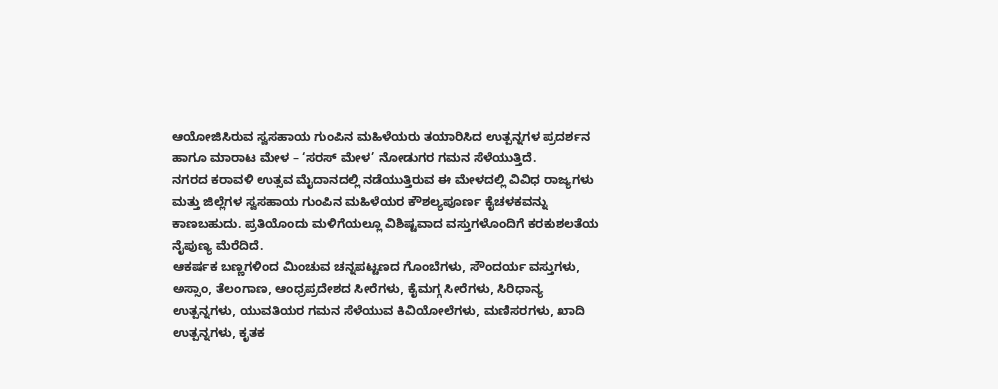ಆಯೋಜಿಸಿರುವ ಸ್ವಸಹಾಯ ಗುಂಪಿನ ಮಹಿಳೆಯರು ತಯಾರಿಸಿದ ಉತ್ಪನ್ನಗಳ ಪ್ರದರ್ಶನ ಹಾಗೂ ಮಾರಾಟ ಮೇಳ – ‘ಸರಸ್ ಮೇಳ’ ನೋಡುಗರ ಗಮನ ಸೆಳೆಯುತ್ತಿದೆ.
ನಗರದ ಕರಾವಳಿ ಉತ್ಸವ ಮೈದಾನದಲ್ಲಿ ನಡೆಯುತ್ತಿರುವ ಈ ಮೇಳದಲ್ಲಿ ವಿವಿಧ ರಾಜ್ಯಗಳು ಮತ್ತು ಜಿಲ್ಲೆಗಳ ಸ್ವಸಹಾಯ ಗುಂಪಿನ ಮಹಿಳೆಯರ ಕೌಶಲ್ಯಪೂರ್ಣ ಕೈಚಳಕವನ್ನು ಕಾಣಬಹುದು. ಪ್ರತಿಯೊಂದು ಮಳಿಗೆಯಲ್ಲೂ ವಿಶಿಷ್ಟವಾದ ವಸ್ತುಗಳೊಂದಿಗೆ ಕರಕುಶಲತೆಯ ನೈಪುಣ್ಯ ಮೆರೆದಿದೆ.
ಆಕರ್ಷಕ ಬಣ್ಣಗಳಿಂದ ಮಿಂಚುವ ಚನ್ನಪಟ್ಟಣದ ಗೊಂಬೆಗಳು, ಸೌಂದರ್ಯ ವಸ್ತುಗಳು, ಅಸ್ಸಾಂ, ತೆಲಂಗಾಣ, ಆಂಧ್ರಪ್ರದೇಶದ ಸೀರೆಗಳು, ಕೈಮಗ್ಗ ಸೀರೆಗಳು, ಸಿರಿಧಾನ್ಯ ಉತ್ಪನ್ನಗಳು, ಯುವತಿಯರ ಗಮನ ಸೆಳೆಯುವ ಕಿವಿಯೋಲೆಗಳು, ಮಣಿಸರಗಳು, ಖಾದಿ ಉತ್ಪನ್ನಗಳು, ಕೃತಕ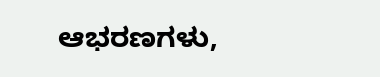ಆಭರಣಗಳು,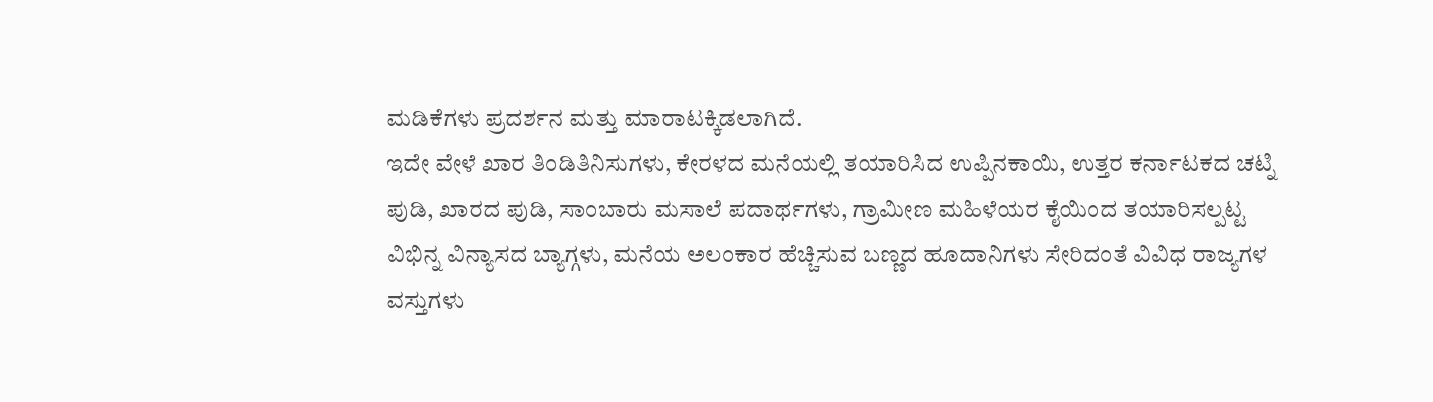ಮಡಿಕೆಗಳು ಪ್ರದರ್ಶನ ಮತ್ತು ಮಾರಾಟಕ್ಕಿಡಲಾಗಿದೆ.
ಇದೇ ವೇಳೆ ಖಾರ ತಿಂಡಿತಿನಿಸುಗಳು, ಕೇರಳದ ಮನೆಯಲ್ಲಿ ತಯಾರಿಸಿದ ಉಪ್ಪಿನಕಾಯಿ, ಉತ್ತರ ಕರ್ನಾಟಕದ ಚಟ್ನಿ ಪುಡಿ, ಖಾರದ ಪುಡಿ, ಸಾಂಬಾರು ಮಸಾಲೆ ಪದಾರ್ಥಗಳು, ಗ್ರಾಮೀಣ ಮಹಿಳೆಯರ ಕೈಯಿಂದ ತಯಾರಿಸಲ್ಪಟ್ಟ ವಿಭಿನ್ನ ವಿನ್ಯಾಸದ ಬ್ಯಾಗ್ಗಳು, ಮನೆಯ ಅಲಂಕಾರ ಹೆಚ್ಚಿಸುವ ಬಣ್ಣದ ಹೂದಾನಿಗಳು ಸೇರಿದಂತೆ ವಿವಿಧ ರಾಜ್ಯಗಳ ವಸ್ತುಗಳು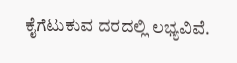ಕೈಗೆಟುಕುವ ದರದಲ್ಲಿ ಲಭ್ಯವಿವೆ.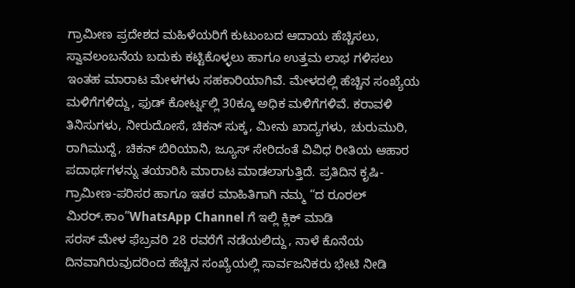ಗ್ರಾಮೀಣ ಪ್ರದೇಶದ ಮಹಿಳೆಯರಿಗೆ ಕುಟುಂಬದ ಆದಾಯ ಹೆಚ್ಚಿಸಲು, ಸ್ವಾವಲಂಬನೆಯ ಬದುಕು ಕಟ್ಟಿಕೊಳ್ಳಲು ಹಾಗೂ ಉತ್ತಮ ಲಾಭ ಗಳಿಸಲು ಇಂತಹ ಮಾರಾಟ ಮೇಳಗಳು ಸಹಕಾರಿಯಾಗಿವೆ. ಮೇಳದಲ್ಲಿ ಹೆಚ್ಚಿನ ಸಂಖ್ಯೆಯ ಮಳಿಗೆಗಳಿದ್ದು, ಫುಡ್ ಕೋರ್ಟ್ನಲ್ಲಿ 30ಕ್ಕೂ ಅಧಿಕ ಮಳಿಗೆಗಳಿವೆ. ಕರಾವಳಿ ತಿನಿಸುಗಳು, ನೀರುದೋಸೆ, ಚಿಕನ್ ಸುಕ್ಕ, ಮೀನು ಖಾದ್ಯಗಳು, ಚುರುಮುರಿ, ರಾಗಿಮುದ್ದೆ, ಚಿಕನ್ ಬಿರಿಯಾನಿ, ಜ್ಯೂಸ್ ಸೇರಿದಂತೆ ವಿವಿಧ ರೀತಿಯ ಆಹಾರ ಪದಾರ್ಥಗಳನ್ನು ತಯಾರಿಸಿ ಮಾರಾಟ ಮಾಡಲಾಗುತ್ತಿದೆ. ಪ್ರತಿದಿನ ಕೃಷಿ-ಗ್ರಾಮೀಣ-ಪರಿಸರ ಹಾಗೂ ಇತರ ಮಾಹಿತಿಗಾಗಿ ನಮ್ಮ “ದ ರೂರಲ್ ಮಿರರ್.ಕಾಂ”WhatsApp Channel ಗೆ ಇಲ್ಲಿ ಕ್ಲಿಕ್ ಮಾಡಿ
ಸರಸ್ ಮೇಳ ಫೆಬ್ರವರಿ 28 ರವರೆಗೆ ನಡೆಯಲಿದ್ದು, ನಾಳೆ ಕೊನೆಯ ದಿನವಾಗಿರುವುದರಿಂದ ಹೆಚ್ಚಿನ ಸಂಖ್ಯೆಯಲ್ಲಿ ಸಾರ್ವಜನಿಕರು ಭೇಟಿ ನೀಡಿ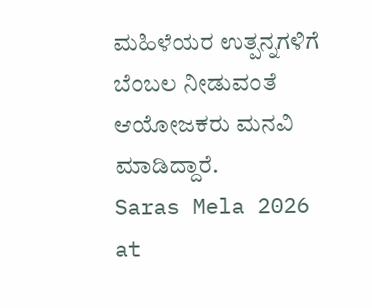ಮಹಿಳೆಯರ ಉತ್ಪನ್ನಗಳಿಗೆ ಬೆಂಬಲ ನೀಡುವಂತೆ ಆಯೋಜಕರು ಮನವಿ ಮಾಡಿದ್ದಾರೆ.
Saras Mela 2026 at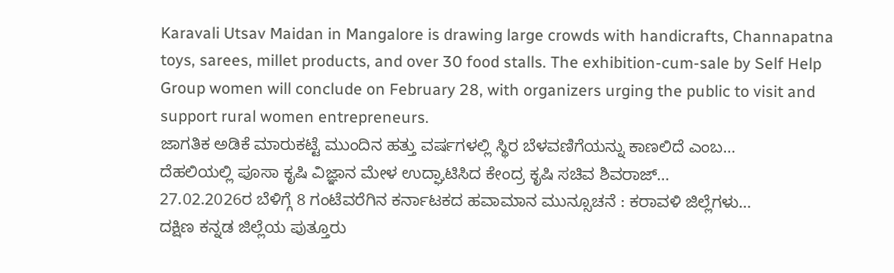Karavali Utsav Maidan in Mangalore is drawing large crowds with handicrafts, Channapatna toys, sarees, millet products, and over 30 food stalls. The exhibition-cum-sale by Self Help Group women will conclude on February 28, with organizers urging the public to visit and support rural women entrepreneurs.
ಜಾಗತಿಕ ಅಡಿಕೆ ಮಾರುಕಟ್ಟೆ ಮುಂದಿನ ಹತ್ತು ವರ್ಷಗಳಲ್ಲಿ ಸ್ಥಿರ ಬೆಳವಣಿಗೆಯನ್ನು ಕಾಣಲಿದೆ ಎಂಬ…
ದೆಹಲಿಯಲ್ಲಿ ಪೂಸಾ ಕೃಷಿ ವಿಜ್ಞಾನ ಮೇಳ ಉದ್ಘಾಟಿಸಿದ ಕೇಂದ್ರ ಕೃಷಿ ಸಚಿವ ಶಿವರಾಜ್…
27.02.2026ರ ಬೆಳಿಗ್ಗೆ 8 ಗಂಟೆವರೆಗಿನ ಕರ್ನಾಟಕದ ಹವಾಮಾನ ಮುನ್ಸೂಚನೆ : ಕರಾವಳಿ ಜಿಲ್ಲೆಗಳು…
ದಕ್ಷಿಣ ಕನ್ನಡ ಜಿಲ್ಲೆಯ ಪುತ್ತೂರು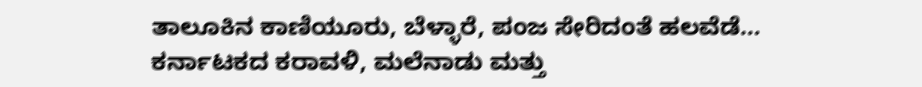ತಾಲೂಕಿನ ಕಾಣಿಯೂರು, ಬೆಳ್ಳಾರೆ, ಪಂಜ ಸೇರಿದಂತೆ ಹಲವೆಡೆ…
ಕರ್ನಾಟಕದ ಕರಾವಳಿ, ಮಲೆನಾಡು ಮತ್ತು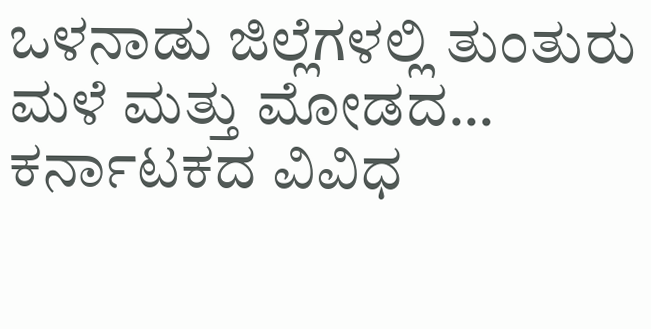ಒಳನಾಡು ಜಿಲ್ಲೆಗಳಲ್ಲಿ ತುಂತುರು ಮಳೆ ಮತ್ತು ಮೋಡದ…
ಕರ್ನಾಟಕದ ವಿವಿಧ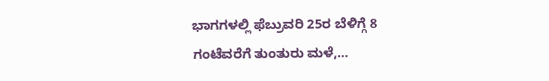ಭಾಗಗಳಲ್ಲಿ ಫೆಬ್ರುವರಿ 25ರ ಬೆಳಿಗ್ಗೆ 8 ಗಂಟೆವರೆಗೆ ತುಂತುರು ಮಳೆ,…